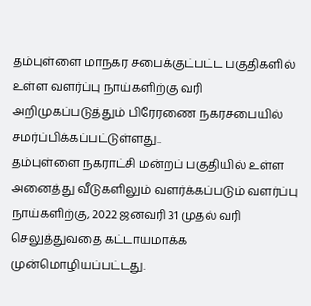தம்புள்ளை மாநகர சபைக்குட்பட்ட பகுதிகளில் உள்ள வளர்ப்பு நாய்களிற்கு வரி அறிமுகப்படுத்தும் பிரேரணை நகரசபையில் சமர்ப்பிக்கப்பட்டுள்ளது..
தம்புள்ளை நகராட்சி மன்றப் பகுதியில் உள்ள அனைத்து வீடுகளிலும் வளர்க்கப்படும் வளர்ப்பு நாய்களிற்கு, 2022 ஜனவரி 31 முதல் வரி செலுத்துவதை கட்டாயமாக்க முன்மொழியப்பட்டது.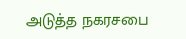அடுத்த நகரசபை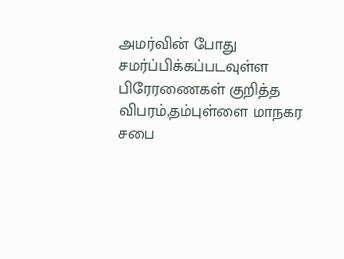அமர்வின் போது சமர்ப்பிக்கப்படவுள்ள பிரேரணைகள் குறித்த விபரம்,தம்புள்ளை மாநகர சபை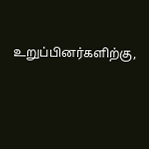உறுப்பினர்களிற்கு,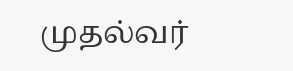முதல்வர்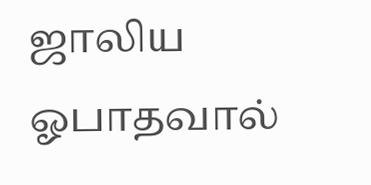ஜாலிய ஓபாதவால்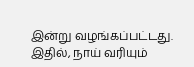இன்று வழங்கப்பட்டது. இதில், நாய் வரியும்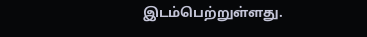இடம்பெற்றுள்ளது.